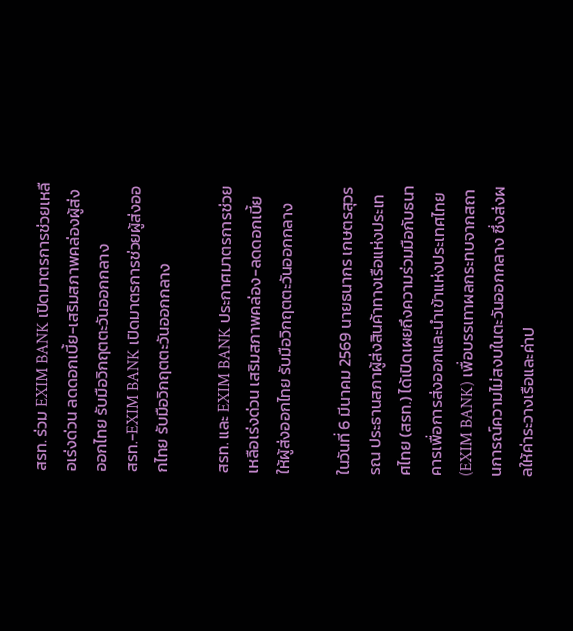สรท. ร่วม EXIM BANK เปิดมาตรการช่วยเหลือเร่งด่วน ลดดอกเบี้ย-เสริมสภาพคล่องผู้ส่งออกไทย รับมือวิกฤตตะวันออกกลาง
สรท.-EXIM BANK เปิดมาตรการช่วยผู้ส่งออกไทย รับมือวิกฤตตะวันออกกลาง

สรท. และ EXIM BANK ประกาศมาตรการช่วยเหลือเร่งด่วน เสริมสภาพคล่อง-ลดดอกเบี้ยให้ผู้ส่งออกไทย รับมือวิกฤตตะวันออกกลาง

ในวันที่ 6 มีนาคม 2569 นายธนากร เกษตรสุวรรณ ประธานสภาผู้ส่งสินค้าทางเรือแห่งประเทศไทย (สรท.) ได้เปิดเผยถึงความร่วมมือกับธนาคารเพื่อการส่งออกและนำเข้าแห่งประเทศไทย (EXIM BANK) เพื่อบรรเทาผลกระทบจากสถานการณ์ความไม่สงบในตะวันออกกลาง ซึ่งส่งผลให้ค่าระวางเรือและค่าป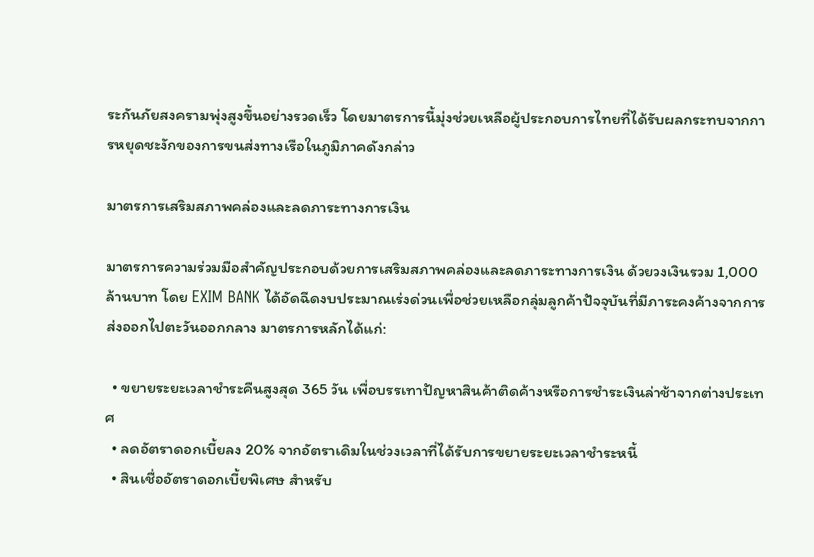ระกันภัยสงครามพุ่งสูงขึ้นอย่างรวดเร็ว โดยมาตรการนี้มุ่งช่วยเหลือผู้ประกอบการไทยที่ได้รับผลกระทบจากการหยุดชะงักของการขนส่งทางเรือในภูมิภาคดังกล่าว

มาตรการเสริมสภาพคล่องและลดภาระทางการเงิน

มาตรการความร่วมมือสำคัญประกอบด้วยการเสริมสภาพคล่องและลดภาระทางการเงิน ด้วยวงเงินรวม 1,000 ล้านบาท โดย EXIM BANK ได้อัดฉีดงบประมาณเร่งด่วนเพื่อช่วยเหลือกลุ่มลูกค้าปัจจุบันที่มีภาระคงค้างจากการส่งออกไปตะวันออกกลาง มาตรการหลักได้แก่:

  • ขยายระยะเวลาชำระคืนสูงสุด 365 วัน เพื่อบรรเทาปัญหาสินค้าติดค้างหรือการชำระเงินล่าช้าจากต่างประเทศ
  • ลดอัตราดอกเบี้ยลง 20% จากอัตราเดิมในช่วงเวลาที่ได้รับการขยายระยะเวลาชำระหนี้
  • สินเชื่ออัตราดอกเบี้ยพิเศษ สำหรับ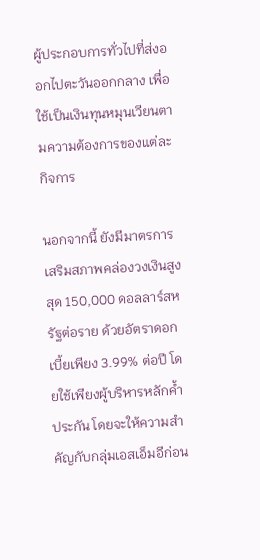ผู้ประกอบการทั่วไปที่ส่งออกไปตะวันออกกลาง เพื่อใช้เป็นเงินทุนหมุนเวียนตามความต้องการของแต่ละกิจการ

นอกจากนี้ ยังมีมาตรการเสริมสภาพคล่องวงเงินสูงสุด 150,000 ดอลลาร์สหรัฐต่อราย ด้วยอัตราดอกเบี้ยเพียง 3.99% ต่อปี โดยใช้เพียงผู้บริหารหลักค้ำประกัน โดยจะให้ความสำคัญกับกลุ่มเอสเอ็มอีก่อน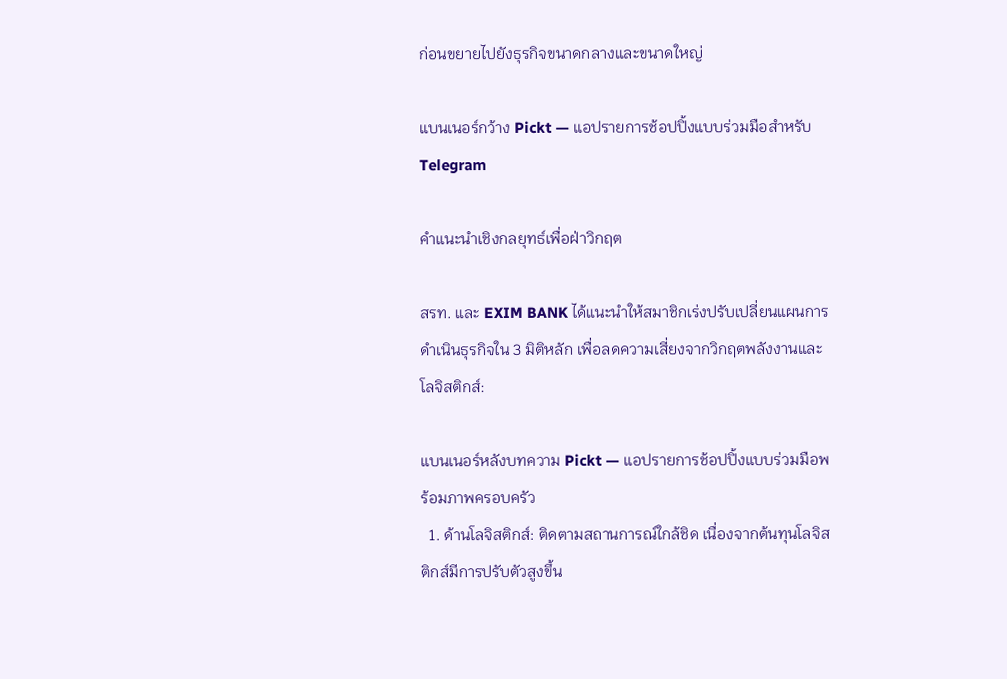ก่อนขยายไปยังธุรกิจขนาดกลางและขนาดใหญ่

แบนเนอร์กว้าง Pickt — แอปรายการช้อปปิ้งแบบร่วมมือสำหรับ Telegram

คำแนะนำเชิงกลยุทธ์เพื่อฝ่าวิกฤต

สรท. และ EXIM BANK ได้แนะนำให้สมาชิกเร่งปรับเปลี่ยนแผนการดำเนินธุรกิจใน 3 มิติหลัก เพื่อลดความเสี่ยงจากวิกฤตพลังงานและโลจิสติกส์:

แบนเนอร์หลังบทความ Pickt — แอปรายการช้อปปิ้งแบบร่วมมือพร้อมภาพครอบครัว
  1. ด้านโลจิสติกส์: ติดตามสถานการณ์ใกล้ชิด เนื่องจากต้นทุนโลจิสติกส์มีการปรับตัวสูงขึ้น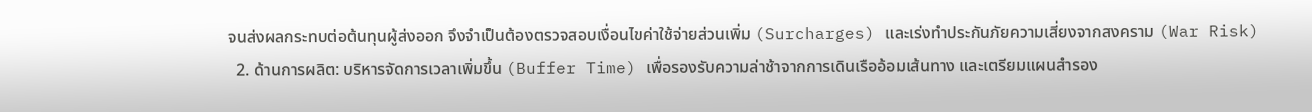จนส่งผลกระทบต่อต้นทุนผู้ส่งออก จึงจำเป็นต้องตรวจสอบเงื่อนไขค่าใช้จ่ายส่วนเพิ่ม (Surcharges) และเร่งทำประกันภัยความเสี่ยงจากสงคราม (War Risk)
  2. ด้านการผลิต: บริหารจัดการเวลาเพิ่มขึ้น (Buffer Time) เพื่อรองรับความล่าช้าจากการเดินเรืออ้อมเส้นทาง และเตรียมแผนสำรอง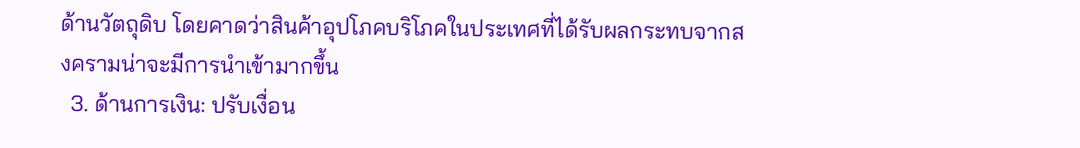ด้านวัตถุดิบ โดยคาดว่าสินค้าอุปโภคบริโภคในประเทศที่ได้รับผลกระทบจากสงครามน่าจะมีการนำเข้ามากขึ้น
  3. ด้านการเงิน: ปรับเงื่อน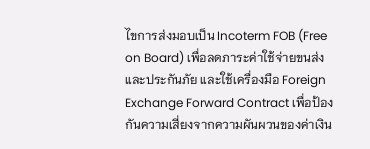ไขการส่งมอบเป็น Incoterm FOB (Free on Board) เพื่อลดภาระค่าใช้จ่ายขนส่งและประกันภัย และใช้เครื่องมือ Foreign Exchange Forward Contract เพื่อป้องกันความเสี่ยงจากความผันผวนของค่าเงิน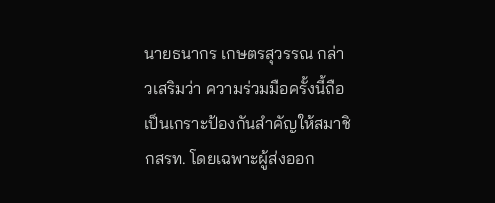นายธนากร เกษตรสุวรรณ กล่าวเสริมว่า ความร่วมมือครั้งนี้ถือเป็นเกราะป้องกันสำคัญให้สมาชิกสรท. โดยเฉพาะผู้ส่งออก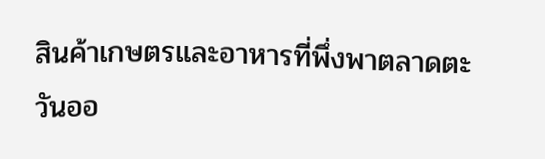สินค้าเกษตรและอาหารที่พึ่งพาตลาดตะวันออ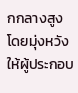กกลางสูง โดยมุ่งหวังให้ผู้ประกอบ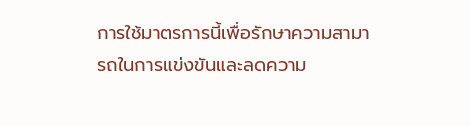การใช้มาตรการนี้เพื่อรักษาความสามารถในการแข่งขันและลดความ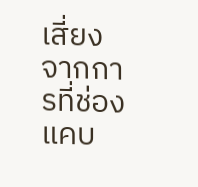เสี่ยงจากการที่ช่องแคบ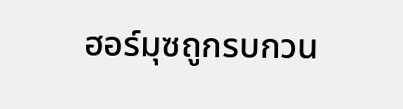ฮอร์มุซถูกรบกวน